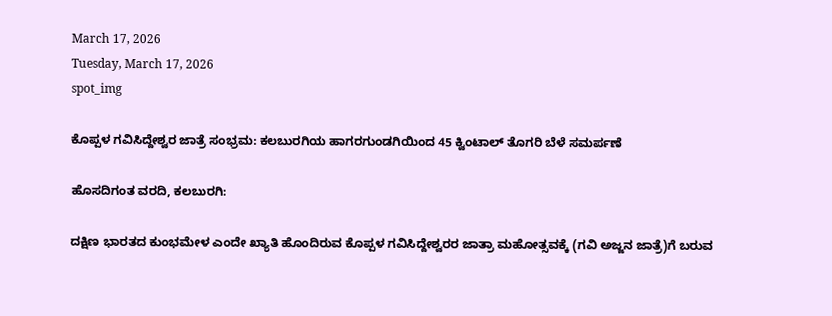March 17, 2026
Tuesday, March 17, 2026
spot_img

ಕೊಪ್ಪಳ ಗವಿಸಿದ್ದೇಶ್ವರ ಜಾತ್ರೆ ಸಂಭ್ರಮ: ಕಲಬುರಗಿಯ ಹಾಗರಗುಂಡಗಿಯಿಂದ 45 ಕ್ವಿಂಟಾಲ್ ತೊಗರಿ ಬೆಳೆ ಸಮರ್ಪಣೆ

ಹೊಸದಿಗಂತ ವರದಿ, ಕಲಬುರಗಿ:

ದಕ್ಷಿಣ ಭಾರತದ ಕುಂಭಮೇಳ ಎಂದೇ ಖ್ಯಾತಿ ಹೊಂದಿರುವ ಕೊಪ್ಪಳ ಗವಿಸಿದ್ದೇಶ್ವರರ ಜಾತ್ರಾ ಮಹೋತ್ಸವಕ್ಕೆ (ಗವಿ ಅಜ್ಜನ ಜಾತ್ರೆ)ಗೆ ಬರುವ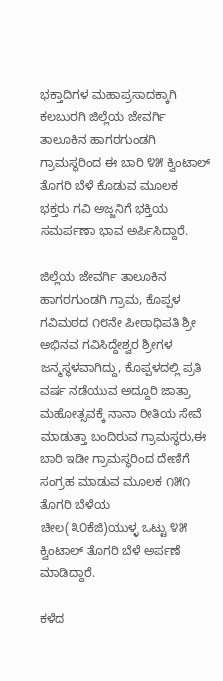ಭಕ್ತಾದಿಗಳ ಮಹಾಪ್ರಸಾದಕ್ಕಾಗಿ ಕಲಬುರಗಿ ಜಿಲ್ಲೆಯ ಜೇವರ್ಗಿ ತಾಲೂಕಿನ ಹಾಗರಗುಂಡಗಿ ಗ್ರಾಮಸ್ಥರಿಂದ ಈ ಬಾರಿ ೪೫ ಕ್ವಿಂಟಾಲ್ ತೊಗರಿ ಬೆಳೆ ಕೊಡುವ ಮೂಲಕ ಭಕ್ತರು ಗವಿ ಅಜ್ಜನಿಗೆ ಭಕ್ತಿಯ ಸಮರ್ಪಣಾ ಭಾವ ಅರ್ಪಿಸಿದ್ದಾರೆ.

ಜಿಲ್ಲೆಯ ಜೇವರ್ಗಿ ತಾಲೂಕಿನ ಹಾಗರಗುಂಡಗಿ ಗ್ರಾಮ, ಕೊಪ್ಪಳ ಗವಿಮಠದ ೧೮ನೇ ಪೀಠಾಧಿಪತಿ ಶ್ರೀ ಅಭಿನವ ಗವಿಸಿದ್ದೇಶ್ವರ ಶ್ರೀಗಳ ಜನ್ಮಸ್ಥಳವಾಗಿದ್ದು, ಕೊಪ್ಪಳದಲ್ಲಿ ಪ್ರತಿ ವರ್ಷ ನಡೆಯುವ ಅದ್ದೂರಿ ಜಾತ್ರಾ ಮಹೋತ್ಸವಕ್ಕೆ ನಾನಾ ರೀತಿಯ ಸೇವೆ ಮಾಡುತ್ತಾ ಬಂದಿರುವ ಗ್ರಾಮಸ್ಥರು,ಈ ಬಾರಿ ಇಡೀ ಗ್ರಾಮಸ್ಥರಿಂದ ದೇಣಿಗೆ ಸಂಗ್ರಹ ಮಾಡುವ ಮೂಲಕ ೧೫೧ ತೊಗರಿ ಬೆಳೆಯ ಚೀಲ(೩೦ಕೆಜಿ)ಯುಳ್ಳ ಒಟ್ಟು ೪೫ ಕ್ವಿಂಟಾಲ್ ತೊಗರಿ ಬೆಳೆ ಅರ್ಪಣೆ ಮಾಡಿದ್ದಾರೆ.

ಕಳೆದ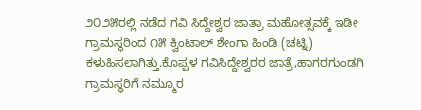೨೦೨೫ರಲ್ಲಿ ನಡೆದ ಗವಿ ಸಿದ್ದೇಶ್ವರ ಜಾತ್ರಾ ಮಹೋತ್ಸವಕ್ಕೆ ಇಡೀ ಗ್ರಾಮಸ್ಥರಿಂದ ೧೫ ಕ್ವಿಂಟಾಲ್ ಶೇಂಗಾ ಹಿಂಡಿ (ಚಟ್ನಿ) ಕಳುಹಿಸಲಾಗಿತ್ತು.ಕೊಪ್ಪಳ ಗವಿಸಿದ್ದೇಶ್ವರರ ಜಾತ್ರೆ,ಹಾಗರಗುಂಡಗಿ ಗ್ರಾಮಸ್ಥರಿಗೆ ನಮ್ಮೂರ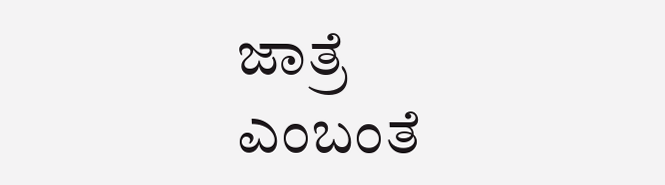ಜಾತ್ರೆ ಎಂಬಂತೆ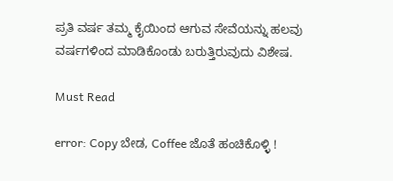ಪ್ರತಿ ವರ್ಷ ತಮ್ಮ ಕೈಯಿಂದ ಆಗುವ ಸೇವೆಯನ್ನು ಹಲವು ವರ್ಷಗಳಿಂದ ಮಾಡಿಕೊಂಡು ಬರುತ್ತಿರುವುದು ವಿಶೇಷ.

Must Read

error: Copy ಬೇಡ, Coffee ಜೊತೆ ಹಂಚಿಕೊಳ್ಳಿ !